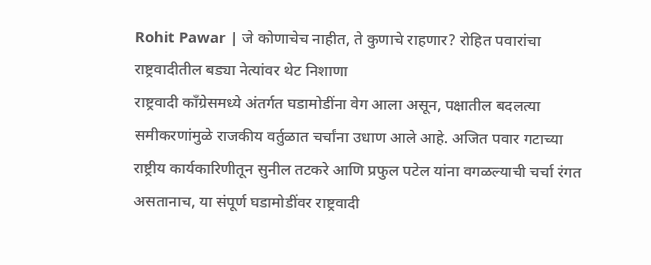Rohit Pawar | जे कोणाचेच नाहीत, ते कुणाचे राहणार? रोहित पवारांचा राष्ट्रवादीतील बड्या नेत्यांवर थेट निशाणा
राष्ट्रवादी काँग्रेसमध्ये अंतर्गत घडामोडींना वेग आला असून, पक्षातील बदलत्या समीकरणांमुळे राजकीय वर्तुळात चर्चांना उधाण आले आहे. अजित पवार गटाच्या राष्ट्रीय कार्यकारिणीतून सुनील तटकरे आणि प्रफुल पटेल यांना वगळल्याची चर्चा रंगत असतानाच, या संपूर्ण घडामोडींवर राष्ट्रवादी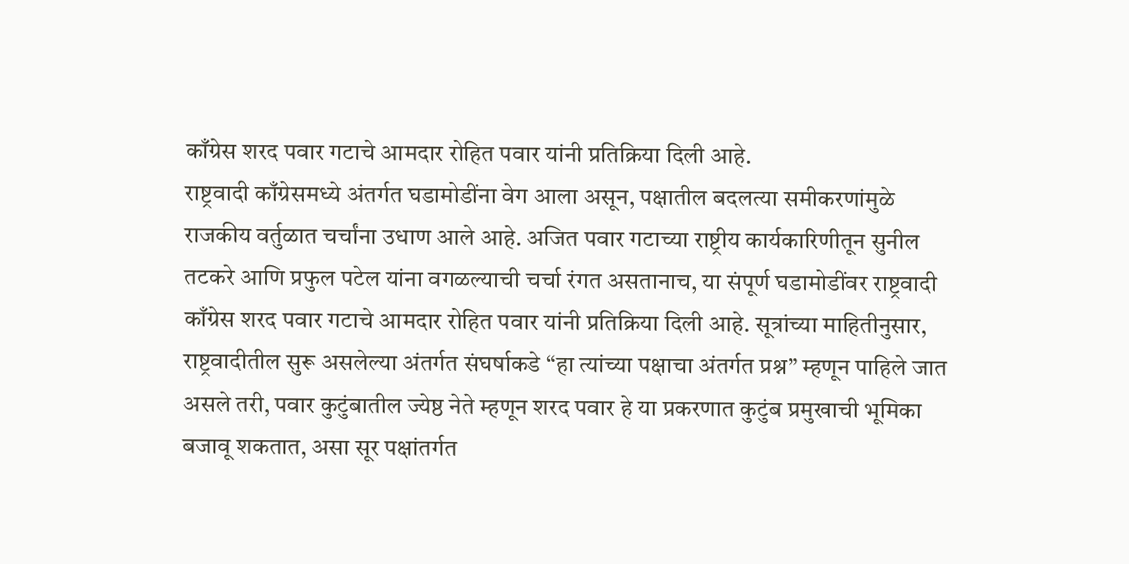काँग्रेस शरद पवार गटाचे आमदार रोहित पवार यांनी प्रतिक्रिया दिली आहे.
राष्ट्रवादी काँग्रेसमध्ये अंतर्गत घडामोडींना वेग आला असून, पक्षातील बदलत्या समीकरणांमुळे राजकीय वर्तुळात चर्चांना उधाण आले आहे. अजित पवार गटाच्या राष्ट्रीय कार्यकारिणीतून सुनील तटकरे आणि प्रफुल पटेल यांना वगळल्याची चर्चा रंगत असतानाच, या संपूर्ण घडामोडींवर राष्ट्रवादी काँग्रेस शरद पवार गटाचे आमदार रोहित पवार यांनी प्रतिक्रिया दिली आहे. सूत्रांच्या माहितीनुसार, राष्ट्रवादीतील सुरू असलेल्या अंतर्गत संघर्षाकडे “हा त्यांच्या पक्षाचा अंतर्गत प्रश्न” म्हणून पाहिले जात असले तरी, पवार कुटुंबातील ज्येष्ठ नेते म्हणून शरद पवार हे या प्रकरणात कुटुंब प्रमुखाची भूमिका बजावू शकतात, असा सूर पक्षांतर्गत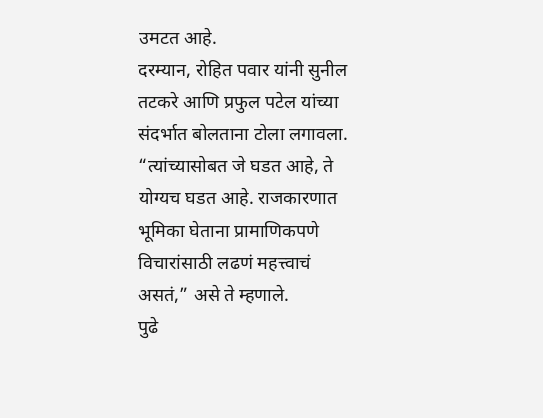उमटत आहे.
दरम्यान, रोहित पवार यांनी सुनील तटकरे आणि प्रफुल पटेल यांच्या संदर्भात बोलताना टोला लगावला. “त्यांच्यासोबत जे घडत आहे, ते योग्यच घडत आहे. राजकारणात भूमिका घेताना प्रामाणिकपणे विचारांसाठी लढणं महत्त्वाचं असतं,” असे ते म्हणाले.
पुढे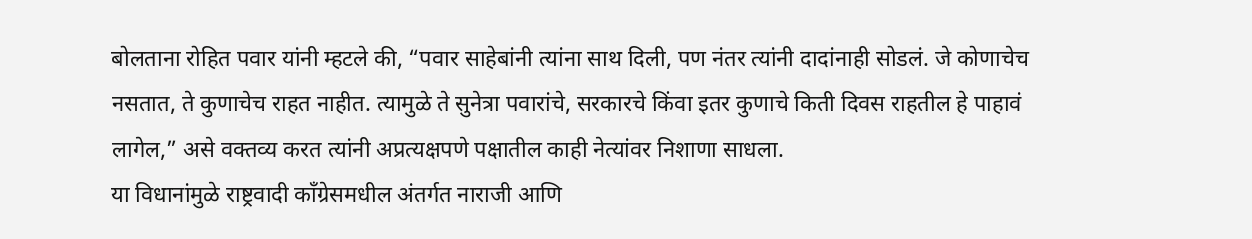बोलताना रोहित पवार यांनी म्हटले की, “पवार साहेबांनी त्यांना साथ दिली, पण नंतर त्यांनी दादांनाही सोडलं. जे कोणाचेच नसतात, ते कुणाचेच राहत नाहीत. त्यामुळे ते सुनेत्रा पवारांचे, सरकारचे किंवा इतर कुणाचे किती दिवस राहतील हे पाहावं लागेल,” असे वक्तव्य करत त्यांनी अप्रत्यक्षपणे पक्षातील काही नेत्यांवर निशाणा साधला.
या विधानांमुळे राष्ट्रवादी काँग्रेसमधील अंतर्गत नाराजी आणि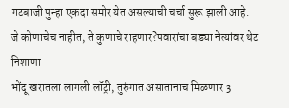गटबाजी पुन्हा एकदा समोर येत असल्याची चर्चा सुरू झाली आहे.
जे कोणाचेच नाहीत, ते कुणाचे राहणार?पवारांचा बड्या नेत्यांवर थेट निशाणा
भोंदू खरातला लागली लॉट्री, तुरुंगात असातानाच मिळणार 3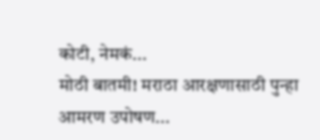कोटी, नेमकं...
मोठी बातमी! मराठा आरक्षणासाठी पुन्हा आमरण उपोषण...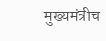मुख्यमंत्रीच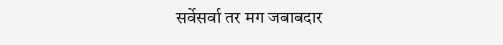सर्वेसर्वा तर मग जबाबदार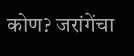कोण? जरांगेंचा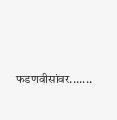फडणवीसांवर.......